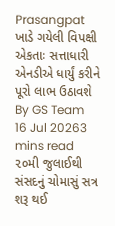Prasangpat
ખાડે ગયેલી વિપક્ષી એકતાઃ સત્તાધારી એનડીએ ધાર્યું કરીને પૂરો લાભ ઉઠાવશે
By GS Team
16 Jul 20263 mins read
૨૦મી જુલાઈથી સંસદનું ચોમાસું સત્ર શરૂ થઈ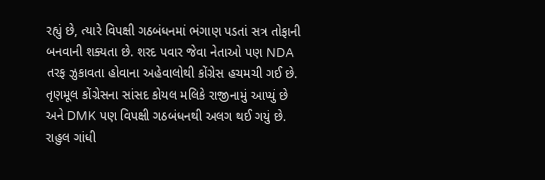રહ્યું છે, ત્યારે વિપક્ષી ગઠબંધનમાં ભંગાણ પડતાં સત્ર તોફાની બનવાની શક્યતા છે. શરદ પવાર જેવા નેતાઓ પણ NDA તરફ ઝુકાવતા હોવાના અહેવાલોથી કોંગ્રેસ હચમચી ગઈ છે. તૃણમૂલ કોંગ્રેસના સાંસદ કોયલ મલિકે રાજીનામું આપ્યું છે અને DMK પણ વિપક્ષી ગઠબંધનથી અલગ થઈ ગયું છે. રાહુલ ગાંધી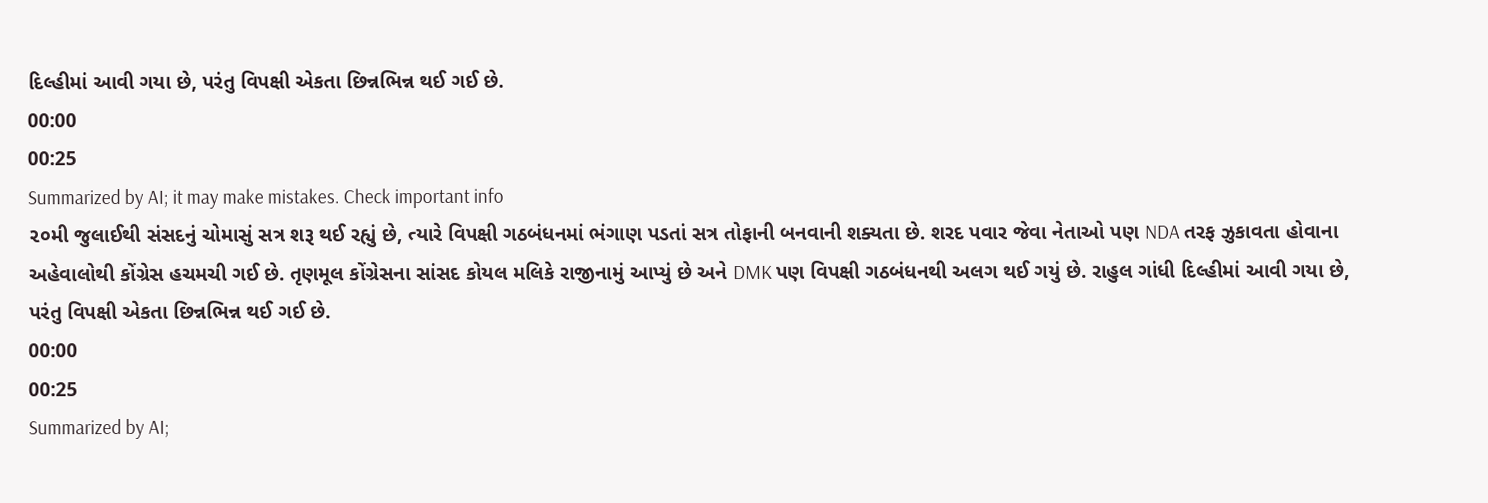દિલ્હીમાં આવી ગયા છે, પરંતુ વિપક્ષી એકતા છિન્નભિન્ન થઈ ગઈ છે.
00:00
00:25
Summarized by AI; it may make mistakes. Check important info
૨૦મી જુલાઈથી સંસદનું ચોમાસું સત્ર શરૂ થઈ રહ્યું છે, ત્યારે વિપક્ષી ગઠબંધનમાં ભંગાણ પડતાં સત્ર તોફાની બનવાની શક્યતા છે. શરદ પવાર જેવા નેતાઓ પણ NDA તરફ ઝુકાવતા હોવાના અહેવાલોથી કોંગ્રેસ હચમચી ગઈ છે. તૃણમૂલ કોંગ્રેસના સાંસદ કોયલ મલિકે રાજીનામું આપ્યું છે અને DMK પણ વિપક્ષી ગઠબંધનથી અલગ થઈ ગયું છે. રાહુલ ગાંધી દિલ્હીમાં આવી ગયા છે, પરંતુ વિપક્ષી એકતા છિન્નભિન્ન થઈ ગઈ છે.
00:00
00:25
Summarized by AI;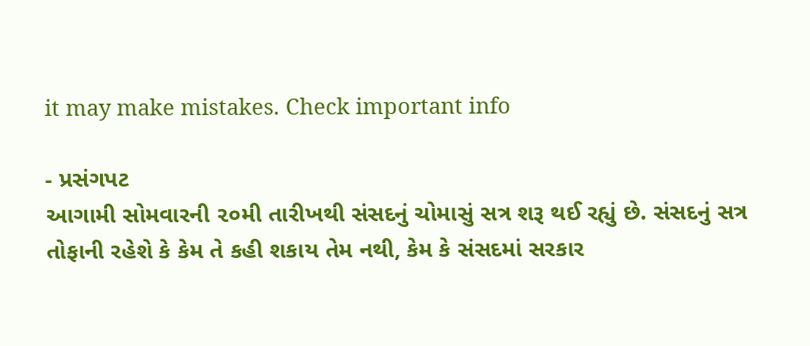it may make mistakes. Check important info

- પ્રસંગપટ
આગામી સોમવારની ૨૦મી તારીખથી સંસદનું ચોમાસું સત્ર શરૂ થઈ રહ્યું છે. સંસદનું સત્ર તોફાની રહેશે કે કેમ તે કહી શકાય તેમ નથી, કેમ કે સંસદમાં સરકાર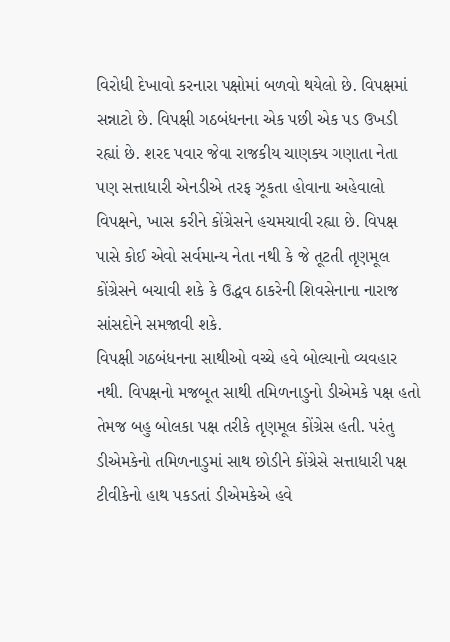વિરોધી દેખાવો કરનારા પક્ષોમાં બળવો થયેલો છે. વિપક્ષમાં સન્નાટો છે. વિપક્ષી ગઠબંધનના એક પછી એક પડ ઉખડી રહ્યાં છે. શરદ પવાર જેવા રાજકીય ચાણક્ય ગણાતા નેતા પણ સત્તાધારી એનડીએ તરફ ઝૂકતા હોવાના અહેવાલો વિપક્ષને, ખાસ કરીને કોંગ્રેસને હચમચાવી રહ્યા છે. વિપક્ષ પાસે કોઈ એવો સર્વમાન્ય નેતા નથી કે જે તૂટતી તૃણમૂલ કોંગ્રેસને બચાવી શકે કે ઉદ્ધવ ઠાકરેની શિવસેનાના નારાજ સાંસદોને સમજાવી શકે.
વિપક્ષી ગઠબંધનના સાથીઓ વચ્ચે હવે બોલ્યાનો વ્યવહાર નથી. વિપક્ષનો મજબૂત સાથી તમિળનાડુનો ડીએમકે પક્ષ હતો તેમજ બહુ બોલકા પક્ષ તરીકે તૃણમૂલ કોંગ્રેસ હતી. પરંતુ ડીએમકેનો તમિળનાડુમાં સાથ છોડીને કોંગ્રેસે સત્તાધારી પક્ષ ટીવીકેનો હાથ પકડતાં ડીએમકેએ હવે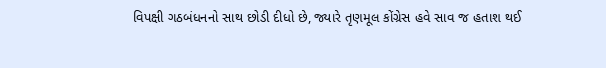વિપક્ષી ગઠબંધનનો સાથ છોડી દીધો છે, જ્યારે તૃણમૂલ કોંગ્રેસ હવે સાવ જ હતાશ થઈ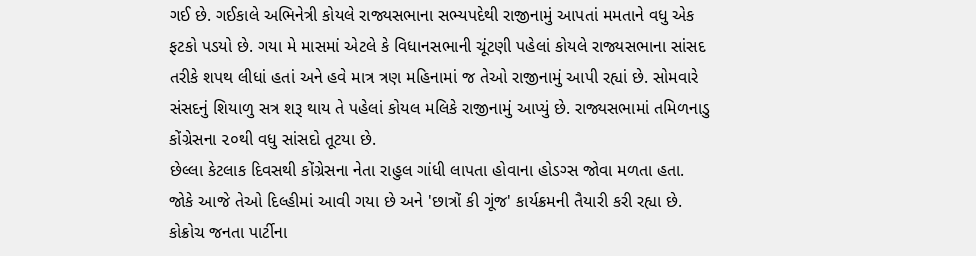ગઈ છે. ગઈકાલે અભિનેત્રી કોયલે રાજ્યસભાના સભ્યપદેથી રાજીનામું આપતાં મમતાને વધુ એક ફટકો પડયો છે. ગયા મે માસમાં એટલે કે વિધાનસભાની ચૂંટણી પહેલાં કોયલે રાજ્યસભાના સાંસદ તરીકે શપથ લીધાં હતાં અને હવે માત્ર ત્રણ મહિનામાં જ તેઓ રાજીનામું આપી રહ્યાં છે. સોમવારે સંસદનું શિયાળુ સત્ર શરૂ થાય તે પહેલાં કોયલ મલિકે રાજીનામું આપ્યું છે. રાજ્યસભામાં તમિળનાડુ કોંગ્રેસના ૨૦થી વધુ સાંસદો તૂટયા છે.
છેલ્લા કેટલાક દિવસથી કોંગ્રેસના નેતા રાહુલ ગાંધી લાપતા હોવાના હોડગ્સ જોવા મળતા હતા. જોકે આજે તેઓ દિલ્હીમાં આવી ગયા છે અને 'છાત્રોં કી ગૂંજ' કાર્યક્રમની તૈયારી કરી રહ્યા છે. કોક્રોચ જનતા પાર્ટીના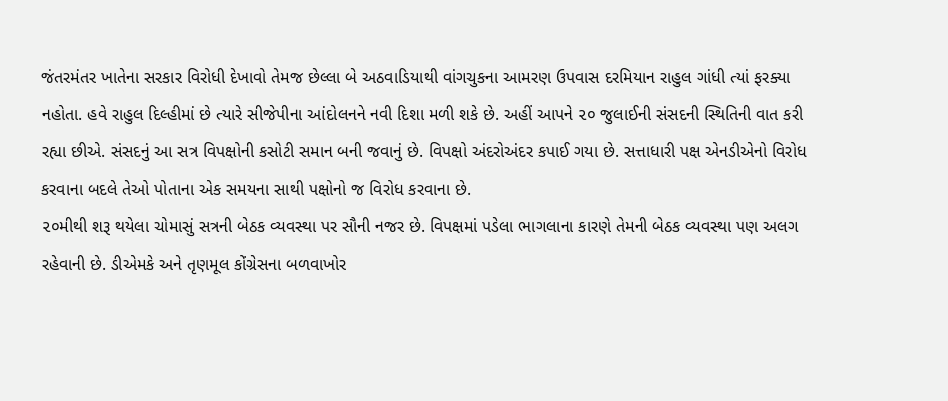જંતરમંતર ખાતેના સરકાર વિરોધી દેખાવો તેમજ છેલ્લા બે અઠવાડિયાથી વાંગચુકના આમરણ ઉપવાસ દરમિયાન રાહુલ ગાંધી ત્યાં ફરક્યા નહોતા. હવે રાહુલ દિલ્હીમાં છે ત્યારે સીજેપીના આંદોલનને નવી દિશા મળી શકે છે. અહીં આપને ૨૦ જુલાઈની સંસદની સ્થિતિની વાત કરી રહ્યા છીએ. સંસદનું આ સત્ર વિપક્ષોની કસોટી સમાન બની જવાનું છે. વિપક્ષો અંદરોઅંદર કપાઈ ગયા છે. સત્તાધારી પક્ષ એનડીએનો વિરોધ કરવાના બદલે તેઓ પોતાના એક સમયના સાથી પક્ષોનો જ વિરોધ કરવાના છે.
૨૦મીથી શરૂ થયેલા ચોમાસું સત્રની બેઠક વ્યવસ્થા પર સૌની નજર છે. વિપક્ષમાં પડેલા ભાગલાના કારણે તેમની બેઠક વ્યવસ્થા પણ અલગ રહેવાની છે. ડીએમકે અને તૃણમૂલ કોંગ્રેસના બળવાખોર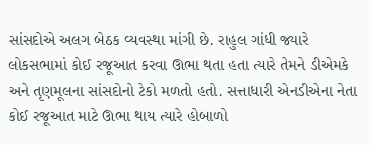સાંસદોએ અલગ બેઠક વ્યવસ્થા માંગી છે. રાહુલ ગાંધી જ્યારે લોકસભામાં કોઈ રજૂઆત કરવા ઊભા થતા હતા ત્યારે તેમને ડીએમકે અને તૃણમૂલના સાંસદોનો ટેકો મળતો હતો. સત્તાધારી એનડીએના નેતા કોઈ રજૂઆત માટે ઊભા થાય ત્યારે હોબાળો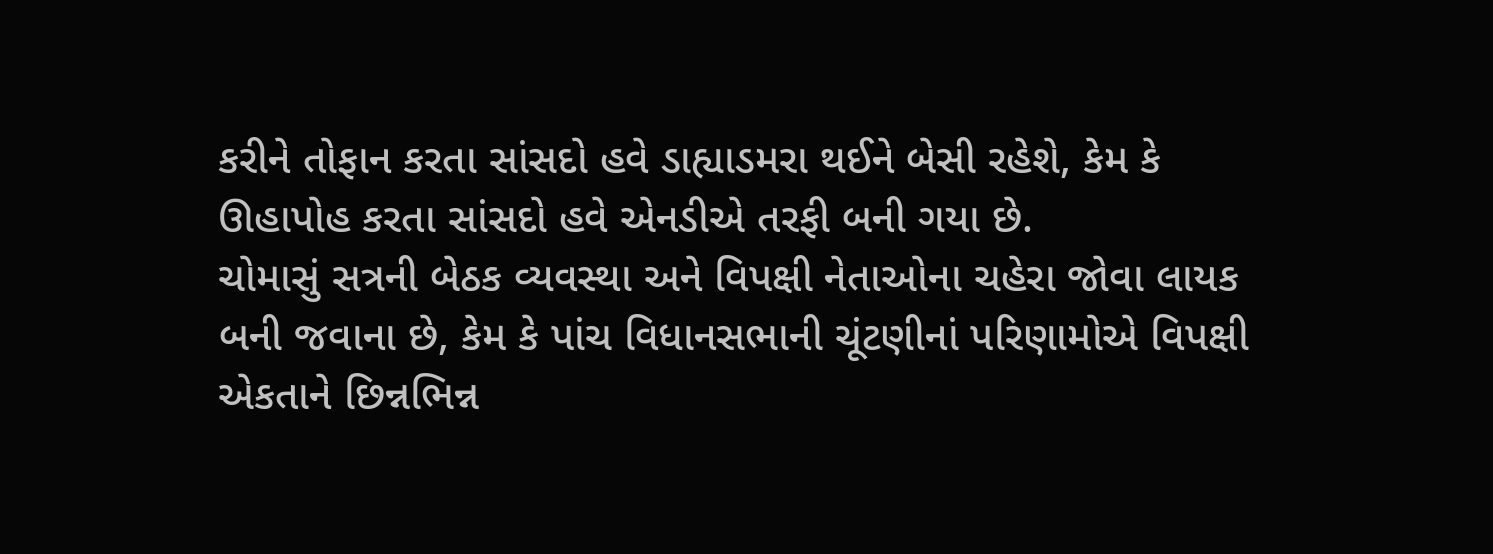કરીને તોફાન કરતા સાંસદો હવે ડાહ્યાડમરા થઈને બેસી રહેશે, કેમ કે ઊહાપોહ કરતા સાંસદો હવે એનડીએ તરફી બની ગયા છે.
ચોમાસું સત્રની બેઠક વ્યવસ્થા અને વિપક્ષી નેતાઓના ચહેરા જોવા લાયક બની જવાના છે, કેમ કે પાંચ વિધાનસભાની ચૂંટણીનાં પરિણામોએ વિપક્ષી એકતાને છિન્નભિન્ન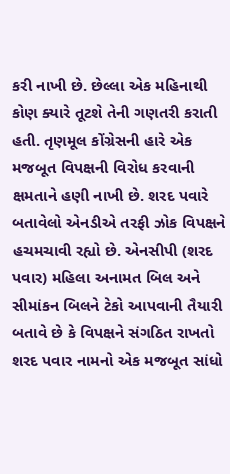કરી નાખી છે. છેલ્લા એક મહિનાથી કોણ ક્યારે તૂટશે તેની ગણતરી કરાતી હતી. તૃણમૂલ કોંગ્રેસની હારે એક મજબૂત વિપક્ષની વિરોધ કરવાની ક્ષમતાને હણી નાખી છે. શરદ પવારે બતાવેલો એનડીએ તરફી ઝોક વિપક્ષને હચમચાવી રહ્યો છે. એનસીપી (શરદ પવાર) મહિલા અનામત બિલ અને સીમાંકન બિલને ટેકો આપવાની તૈયારી બતાવે છે કે વિપક્ષને સંગઠિત રાખતો શરદ પવાર નામનો એક મજબૂત સાંધો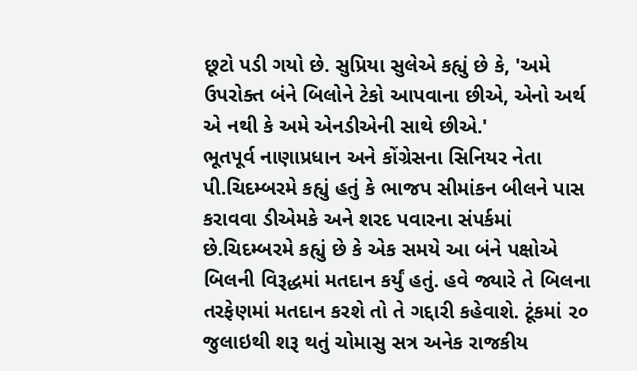છૂટો પડી ગયો છે. સુપ્રિયા સુલેએ કહ્યું છે કે, 'અમે ઉપરોક્ત બંને બિલોને ટેકો આપવાના છીએ, એનો અર્થ એ નથી કે અમે એનડીએની સાથે છીએ.'
ભૂતપૂર્વ નાણાપ્રધાન અને કોંગ્રેસના સિનિયર નેતા પી.ચિદમ્બરમે કહ્યું હતું કે ભાજપ સીમાંકન બીલને પાસ કરાવવા ડીએમકે અને શરદ પવારના સંપર્કમાં છે.ચિદમ્બરમે કહ્યું છે કે એક સમયે આ બંને પક્ષોએ બિલની વિરૂદ્ધમાં મતદાન કર્યું હતું. હવે જ્યારે તે બિલના તરફેણમાં મતદાન કરશે તો તે ગદ્દારી કહેવાશે. ટૂંકમાં ૨૦ જુલાઇથી શરૂ થતું ચોમાસુ સત્ર અનેક રાજકીય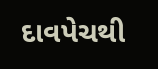દાવપેચથી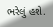ભરેલું હશે.